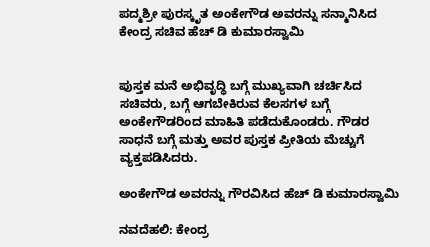ಪದ್ಮಶ್ರೀ ಪುರಸ್ಕೃತ ಅಂಕೇಗೌಡ ಅವರನ್ನು ಸನ್ಮಾನಿಸಿದ ಕೇಂದ್ರ ಸಚಿವ ಹೆಚ್ ಡಿ ಕುಮಾರಸ್ವಾಮಿ


ಪುಸ್ತಕ ಮನೆ ಅಭಿವೃದ್ಧಿ ಬಗ್ಗೆ ಮುಖ್ಯವಾಗಿ ಚರ್ಚಿಸಿದ ಸಚಿವರು, ಬಗ್ಗೆ ಆಗಬೇಕಿರುವ ಕೆಲಸಗಳ ಬಗ್ಗೆ ಅಂಕೇಗೌಡರಿಂದ ಮಾಹಿತಿ ಪಡೆದುಕೊಂಡರು. ಗೌಡರ ಸಾಧನೆ ಬಗ್ಗೆ ಮತ್ತು ಅವರ ಪುಸ್ತಕ ಪ್ರೀತಿಯ ಮೆಚ್ಚುಗೆ ವ್ಯಕ್ತಪಡಿಸಿದರು.

ಅಂಕೇಗೌಡ ಅವರನ್ನು ಗೌರವಿಸಿದ ಹೆಚ್ ಡಿ ಕುಮಾರಸ್ವಾಮಿ

ನವದೆಹಲಿ: ಕೇಂದ್ರ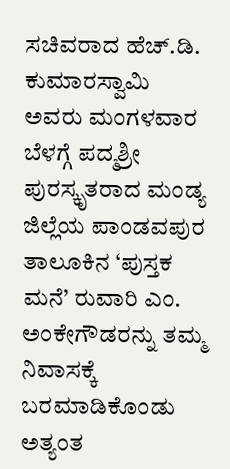ಸಚಿವರಾದ ಹೆಚ್.ಡಿ. ಕುಮಾರಸ್ವಾಮಿ ಅವರು ಮಂಗಳವಾರ ಬೆಳಗ್ಗೆ ಪದ್ಮಶ್ರೀ ಪುರಸ್ಕೃತರಾದ ಮಂಡ್ಯ ಜಿಲ್ಲೆಯ ಪಾಂಡವಪುರ ತಾಲೂಕಿನ ‘ಪುಸ್ತಕ ಮನೆ’ ರುವಾರಿ ಎಂ. ಅಂಕೇಗೌಡರನ್ನು ತಮ್ಮ ನಿವಾಸಕ್ಕೆ ಬರಮಾಡಿಕೊಂಡು ಅತ್ಯಂತ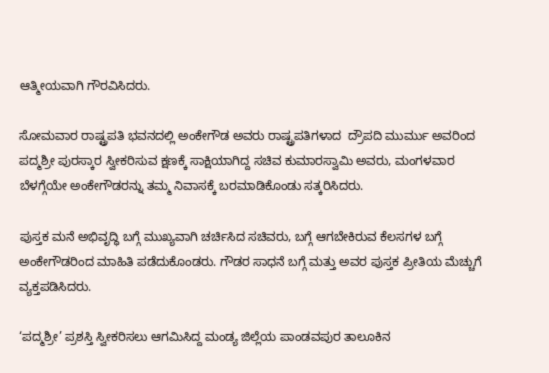ಆತ್ಮೀಯವಾಗಿ ಗೌರವಿಸಿದರು.

ಸೋಮವಾರ ರಾಷ್ಟ್ರಪತಿ ಭವನದಲ್ಲಿ ಅಂಕೇಗೌಡ ಅವರು ರಾಷ್ಟ್ರಪತಿಗಳಾದ  ದ್ರೌಪದಿ ಮುರ್ಮು ಅವರಿಂದ ಪದ್ಮಶ್ರೀ ಪುರಸ್ಕಾರ ಸ್ವೀಕರಿಸುವ ಕ್ಷಣಕ್ಕೆ ಸಾಕ್ಷಿಯಾಗಿದ್ದ ಸಚಿವ ಕುಮಾರಸ್ವಾಮಿ ಅವರು, ಮಂಗಳವಾರ ಬೆಳಗ್ಗೆಯೇ ಅಂಕೇಗೌಡರನ್ನು ತಮ್ಮ ನಿವಾಸಕ್ಕೆ ಬರಮಾಡಿಕೊಂಡು ಸತ್ಕರಿಸಿದರು.

ಪುಸ್ತಕ ಮನೆ ಅಭಿವೃದ್ಧಿ ಬಗ್ಗೆ ಮುಖ್ಯವಾಗಿ ಚರ್ಚಿಸಿದ ಸಚಿವರು, ಬಗ್ಗೆ ಆಗಬೇಕಿರುವ ಕೆಲಸಗಳ ಬಗ್ಗೆ ಅಂಕೇಗೌಡರಿಂದ ಮಾಹಿತಿ ಪಡೆದುಕೊಂಡರು. ಗೌಡರ ಸಾಧನೆ ಬಗ್ಗೆ ಮತ್ತು ಅವರ ಪುಸ್ತಕ ಪ್ರೀತಿಯ ಮೆಚ್ಚುಗೆ ವ್ಯಕ್ತಪಡಿಸಿದರು.

‘ಪದ್ಮಶ್ರೀ’ ಪ್ರಶಸ್ತಿ ಸ್ವೀಕರಿಸಲು ಆಗಮಿಸಿದ್ದ ಮಂಡ್ಯ ಜಿಲ್ಲೆಯ ಪಾಂಡವಪುರ ತಾಲೂಕಿನ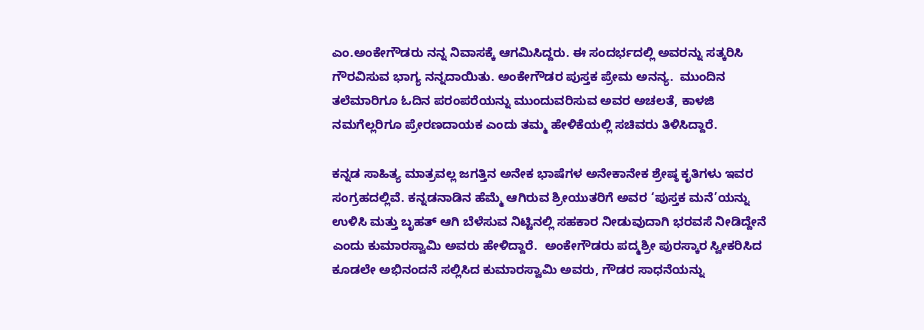ಎಂ.ಅಂಕೇಗೌಡರು ನನ್ನ ನಿವಾಸಕ್ಕೆ ಆಗಮಿಸಿದ್ದರು. ಈ ಸಂದರ್ಭದಲ್ಲಿ ಅವರನ್ನು ಸತ್ಕರಿಸಿ ಗೌರವಿಸುವ ಭಾಗ್ಯ ನನ್ನದಾಯಿತು. ಅಂಕೇಗೌಡರ ಪುಸ್ತಕ ಪ್ರೇಮ ಅನನ್ಯ.  ಮುಂದಿನ ತಲೆಮಾರಿಗೂ ಓದಿನ ಪರಂಪರೆಯನ್ನು ಮುಂದುವರಿಸುವ ಅವರ ಅಚಲತೆ, ಕಾಳಜಿ ನಮಗೆಲ್ಲರಿಗೂ ಪ್ರೇರಣದಾಯಕ ಎಂದು ತಮ್ಮ ಹೇಳಿಕೆಯಲ್ಲಿ ಸಚಿವರು ತಿಳಿಸಿದ್ದಾರೆ.

ಕನ್ನಡ ಸಾಹಿತ್ಯ ಮಾತ್ರವಲ್ಲ ಜಗತ್ತಿನ ಅನೇಕ ಭಾಷೆಗಳ ಅನೇಕಾನೇಕ ಶ್ರೇಷ್ಠ ಕೃತಿಗಳು ಇವರ ಸಂಗ್ರಹದಲ್ಲಿವೆ. ಕನ್ನಡನಾಡಿನ ಹೆಮ್ಮೆ ಆಗಿರುವ ಶ್ರೀಯುತರಿಗೆ ಅವರ ‘ಪುಸ್ತಕ ಮನೆ’ಯನ್ನು ಉಳಿಸಿ ಮತ್ತು ಬೃಹತ್ ಆಗಿ ಬೆಳೆಸುವ ನಿಟ್ಟಿನಲ್ಲಿ ಸಹಕಾರ ನೀಡುವುದಾಗಿ ಭರವಸೆ ನೀಡಿದ್ದೇನೆ ಎಂದು ಕುಮಾರಸ್ವಾಮಿ ಅವರು ಹೇಳಿದ್ದಾರೆ.  ಅಂಕೇಗೌಡರು ಪದ್ಮಶ್ರೀ ಪುರಸ್ಕಾರ ಸ್ವೀಕರಿಸಿದ ಕೂಡಲೇ ಅಭಿನಂದನೆ ಸಲ್ಲಿಸಿದ ಕುಮಾರಸ್ವಾಮಿ ಅವರು, ಗೌಡರ ಸಾಧನೆಯನ್ನು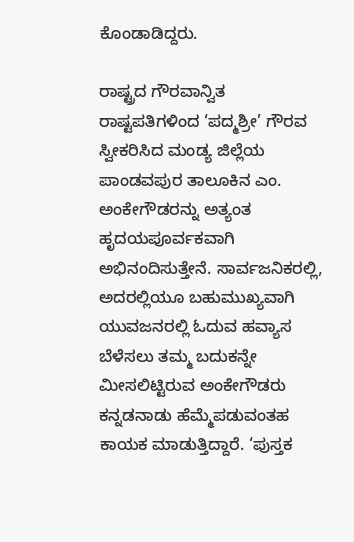ಕೊಂಡಾಡಿದ್ದರು.

ರಾಷ್ಟ್ರದ ಗೌರವಾನ್ವಿತ ರಾಷ್ಟಪತಿಗಳಿಂದ ‘ಪದ್ಮಶ್ರೀ’ ಗೌರವ ಸ್ವೀಕರಿಸಿದ ಮಂಡ್ಯ ಜಿಲ್ಲೆಯ ಪಾಂಡವಪುರ ತಾಲೂಕಿನ ಎಂ. ಅಂಕೇಗೌಡರನ್ನು ಅತ್ಯಂತ ಹೃದಯಪೂರ್ವಕವಾಗಿ ಅಭಿನಂದಿಸುತ್ತೇನೆ. ಸಾರ್ವಜನಿಕರಲ್ಲಿ, ಅದರಲ್ಲಿಯೂ ಬಹುಮುಖ್ಯವಾಗಿ ಯುವಜನರಲ್ಲಿ ಓದುವ ಹವ್ಯಾಸ ಬೆಳೆಸಲು ತಮ್ಮ ಬದುಕನ್ನೇ ಮೀಸಲಿಟ್ಟಿರುವ ಅಂಕೇಗೌಡರು ಕನ್ನಡನಾಡು ಹೆಮ್ಮೆಪಡುವಂತಹ ಕಾಯಕ ಮಾಡುತ್ತಿದ್ದಾರೆ. ‘ಪುಸ್ತಕ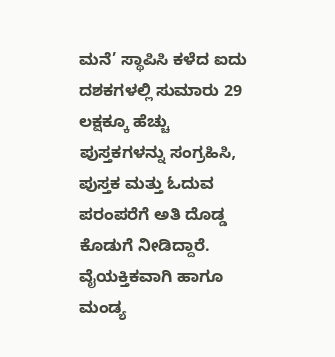ಮನೆ’ ಸ್ಥಾಪಿಸಿ ಕಳೆದ ಐದು ದಶಕಗಳಲ್ಲಿ ಸುಮಾರು 29 ಲಕ್ಷಕ್ಕೂ ಹೆಚ್ಚು ಪುಸ್ತಕಗಳನ್ನು ಸಂಗ್ರಹಿಸಿ, ಪುಸ್ತಕ ಮತ್ತು ಓದುವ ಪರಂಪರೆಗೆ ಅತಿ ದೊಡ್ಡ ಕೊಡುಗೆ ನೀಡಿದ್ದಾರೆ. ವೈಯಕ್ತಿಕವಾಗಿ ಹಾಗೂ ಮಂಡ್ಯ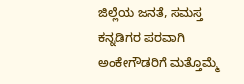ಜಿಲ್ಲೆಯ ಜನತೆ, ಸಮಸ್ತ ಕನ್ನಡಿಗರ ಪರವಾಗಿ ಅಂಕೇಗೌಡರಿಗೆ ಮತ್ತೊಮ್ಮೆ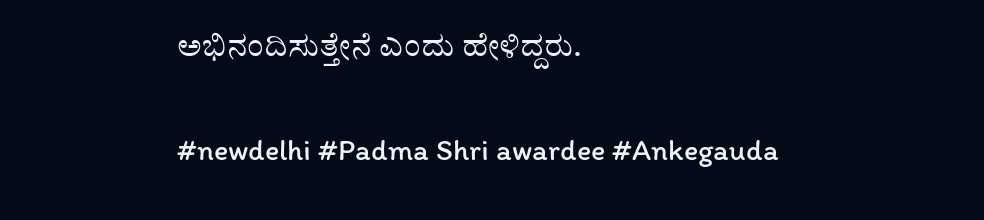ಅಭಿನಂದಿಸುತ್ತೇನೆ ಎಂದು ಹೇಳಿದ್ದರು.

#newdelhi #Padma Shri awardee #Ankegauda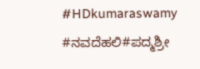#HDkumaraswamy #ನವದೆಹಲಿ#ಪದ್ಮಶ್ರೀ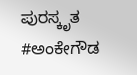ಪುರಸ್ಕೃತ #ಅಂಕೇಗೌಡ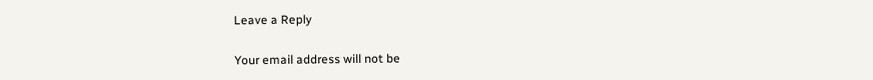Leave a Reply

Your email address will not be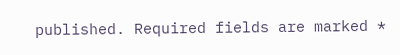published. Required fields are marked *